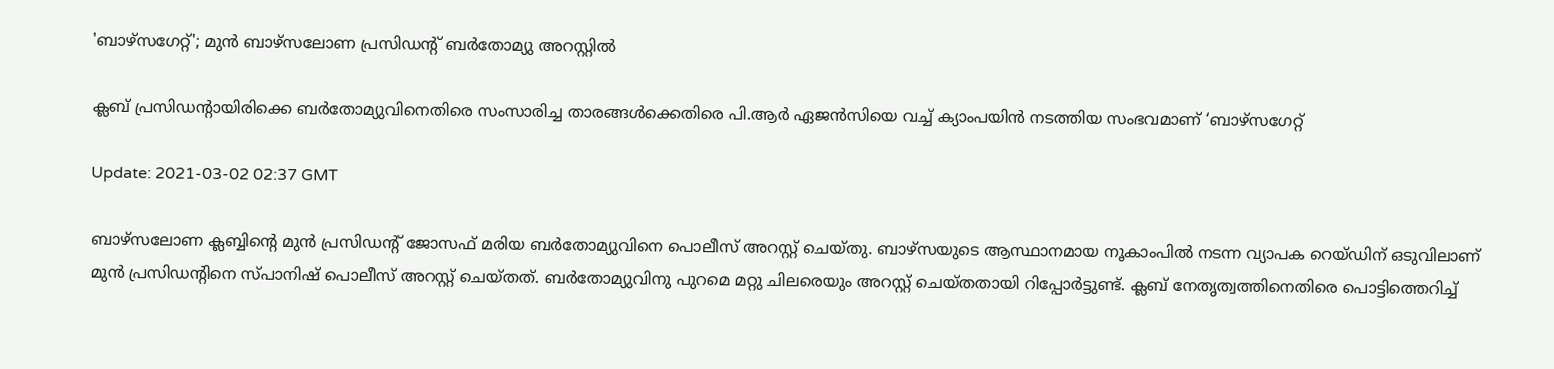'ബാഴ്സഗേറ്റ്'; മുൻ ബാഴ്‌സലോണ പ്രസിഡന്റ് ബർതോമ്യു അറസ്റ്റിൽ

ക്ലബ് പ്രസിഡന്റായിരിക്കെ ബർതോമ്യുവിനെതിരെ സംസാരിച്ച താരങ്ങൾക്കെതിരെ പി.ആർ ഏജൻസിയെ വച്ച് ക്യാംപയിൻ നടത്തിയ സംഭവമാണ് ‘ബാഴ്സഗേറ്റ്

Update: 2021-03-02 02:37 GMT

ബാഴ്‍സലോണ ക്ലബ്ബിന്റെ മുൻ പ്രസിഡന്റ് ജോസഫ് മരിയ ബർതോമ്യുവിനെ പൊലീസ് അറസ്റ്റ് ചെയ്തു. ബാഴ്‍സയുടെ ആസ്ഥാനമായ നൂകാംപിൽ നടന്ന വ്യാപക റെയ്ഡിന് ഒടുവിലാണ് മുൻ പ്രസിഡന്റിനെ സ്പാനിഷ് പൊലീസ് അറസ്റ്റ് ചെയ്തത്. ബർതോമ്യുവിനു പുറമെ മറ്റു ചിലരെയും അറസ്റ്റ് ചെയ്തതായി റിപ്പോർട്ടുണ്ട്. ക്ലബ് നേതൃത്വത്തിനെതിരെ പൊട്ടിത്തെറിച്ച്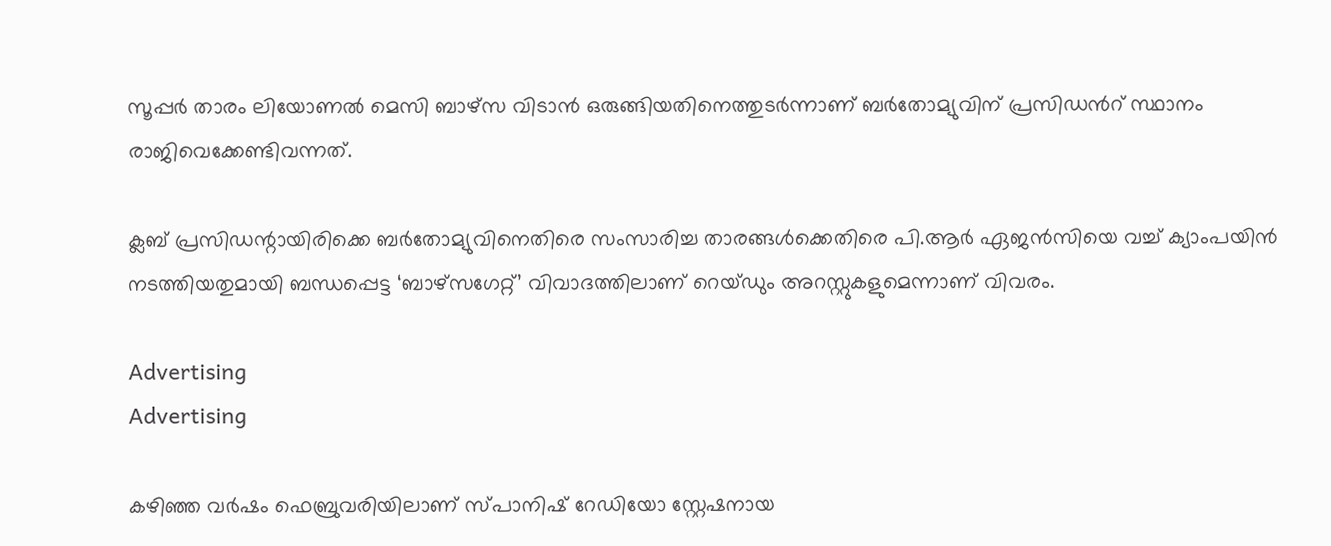സൂപ്പര്‍ താരം ലിയോണല്‍ മെസി ബാഴ്സ വിടാന്‍ ഒരുങ്ങിയതിനെത്തുടര്‍ന്നാണ് ബര്‍തോമ്യുവിന് പ്രസിഡന്‍റ് സ്ഥാനം രാജിവെക്കേണ്ടിവന്നത്.

ക്ലബ് പ്രസിഡന്റായിരിക്കെ ബർതോമ്യുവിനെതിരെ സംസാരിച്ച താരങ്ങൾക്കെതിരെ പി.ആർ ഏജൻസിയെ വച്ച് ക്യാംപയിൻ നടത്തിയതുമായി ബന്ധപ്പെട്ട ‘ബാഴ്സഗേറ്റ്’ വിവാദത്തിലാണ് റെയ്ഡും അറസ്റ്റുകളുമെന്നാണ് വിവരം.

Advertising
Advertising

കഴിഞ്ഞ വർഷം ഫെബ്രുവരിയിലാണ് സ്‌പാനിഷ്‌ റേഡിയോ സ്റ്റേഷനായ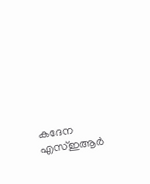കദേന എസ്ഇആർ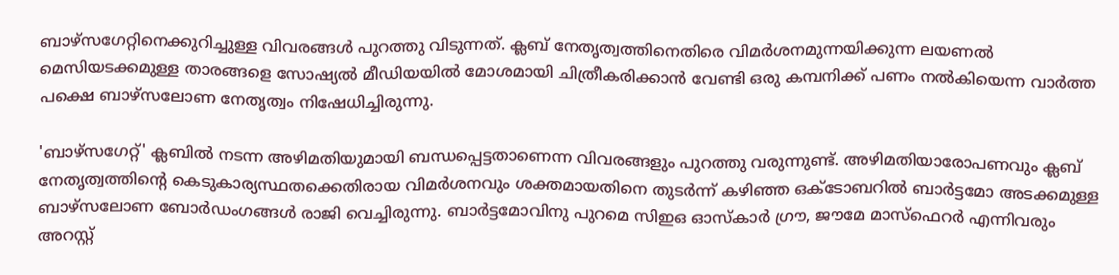ബാഴ്സഗേറ്റിനെക്കുറിച്ചുള്ള വിവരങ്ങൾ പുറത്തു വിടുന്നത്. ക്ലബ് നേതൃത്വത്തിനെതിരെ വിമർശനമുന്നയിക്കുന്ന ലയണൽ മെസിയടക്കമുള്ള താരങ്ങളെ സോഷ്യൽ മീഡിയയിൽ മോശമായി ചിത്രീകരിക്കാൻ വേണ്ടി ഒരു കമ്പനിക്ക് പണം നൽകിയെന്ന വാർത്ത പക്ഷെ ബാഴ്‌സലോണ നേതൃത്വം നിഷേധിച്ചിരുന്നു.

'ബാഴ്സഗേറ്റ്' ക്ലബിൽ നടന്ന അഴിമതിയുമായി ബന്ധപ്പെട്ടതാണെന്ന വിവരങ്ങളും പുറത്തു വരുന്നുണ്ട്. അഴിമതിയാരോപണവും ക്ലബ് നേതൃത്വത്തിന്റെ കെടുകാര്യസ്ഥതക്കെതിരായ വിമർശനവും ശക്തമായതിനെ തുടർന്ന് കഴിഞ്ഞ ഒക്ടോബറിൽ ബാർട്ടമോ അടക്കമുള്ള ബാഴ്‌സലോണ ബോർഡംഗങ്ങൾ രാജി വെച്ചിരുന്നു. ബാർട്ടമോവിനു പുറമെ സിഇഒ ഓസ്കാർ ഗ്രൗ, ജൗമേ മാസ്‌ഫെറർ എന്നിവരും അറസ്റ്റ്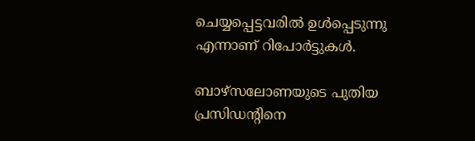ചെയ്യപ്പെട്ടവരിൽ ഉൾപ്പെടുന്നു എന്നാണ് റിപോർട്ടുകൾ.

ബാഴ്സലോണയുടെ പുതിയ പ്രസിഡന്‍റിനെ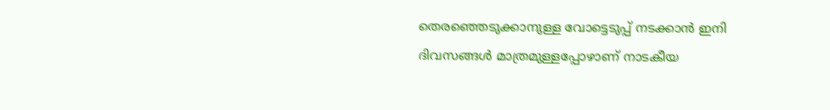തെരഞ്ഞെടുക്കാനുള്ള വോട്ടെടുപ്പ് നടക്കാന്‍ ഇനി ദിവസങ്ങള്‍ മാത്രമുള്ളപ്പോഴാണ് നാടകീയ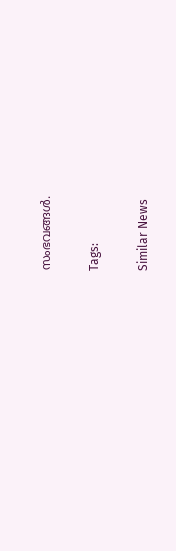സംഭവങ്ങള്‍.

Tags:

Similar News